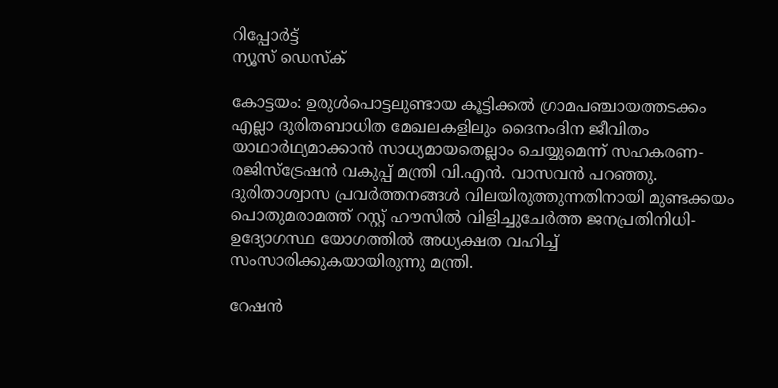റിപ്പോര്‍ട്ട്
ന്യൂസ് ഡെസ്ക്

കോട്ടയം: ഉരുള്‍പൊട്ടലുണ്ടായ കൂട്ടിക്കല്‍ ഗ്രാമപഞ്ചായത്തടക്കം എല്ലാ ദുരിതബാധിത മേഖലകളിലും ദൈനംദിന ജീവിതം യാഥാര്‍ഥ്യമാക്കാന്‍ സാധ്യമായതെല്ലാം ചെയ്യുമെന്ന് സഹകരണ-രജിസ്ട്രേഷന്‍ വകുപ്പ് മന്ത്രി വി.എന്‍. വാസവന്‍ പറഞ്ഞു. ദുരിതാശ്വാസ പ്രവര്‍ത്തനങ്ങള്‍ വിലയിരുത്തുന്നതിനായി മുണ്ടക്കയം പൊതുമരാമത്ത് റസ്റ്റ് ഹൗസില്‍ വിളിച്ചുചേര്‍ത്ത ജനപ്രതിനിധി-ഉദ്യോഗസ്ഥ യോഗത്തില്‍ അധ്യക്ഷത വഹിച്ച് സംസാരിക്കുകയായിരുന്നു മന്ത്രി.

റേഷന്‍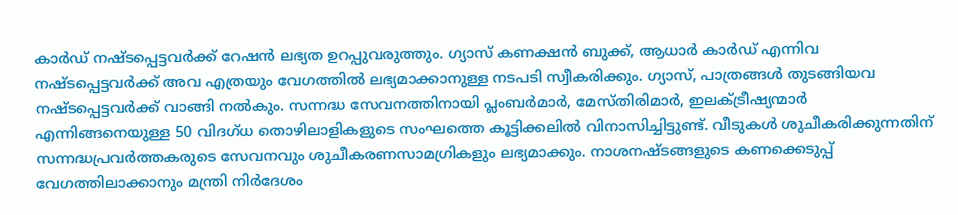കാര്‍ഡ് നഷ്ടപ്പെട്ടവര്‍ക്ക് റേഷന്‍ ലഭ്യത ഉറപ്പുവരുത്തും. ഗ്യാസ് കണക്ഷന്‍ ബുക്ക്, ആധാര്‍ കാര്‍ഡ് എന്നിവ നഷ്ടപ്പെട്ടവര്‍ക്ക് അവ എത്രയും വേഗത്തില്‍ ലഭ്യമാക്കാനുള്ള നടപടി സ്വീകരിക്കും. ഗ്യാസ്, പാത്രങ്ങള്‍ തുടങ്ങിയവ നഷ്ടപ്പെട്ടവര്‍ക്ക് വാങ്ങി നല്‍കും. സന്നദ്ധ സേവനത്തിനായി പ്ലംബര്‍മാര്‍, മേസ്തിരിമാര്‍, ഇലക്ട്രീഷ്യന്മാര്‍ എന്നിങ്ങനെയുള്ള 50 വിദഗ്ധ തൊഴിലാളികളുടെ സംഘത്തെ കൂട്ടിക്കലില്‍ വിനാസിച്ചിട്ടുണ്ട്. വീടുകള്‍ ശുചീകരിക്കുന്നതിന്  സന്നദ്ധപ്രവര്‍ത്തകരുടെ സേവനവും ശുചീകരണസാമഗ്രികളും ലഭ്യമാക്കും. നാശനഷ്ടങ്ങളുടെ കണക്കെടുപ്പ് വേഗത്തിലാക്കാനും മന്ത്രി നിര്‍ദേശം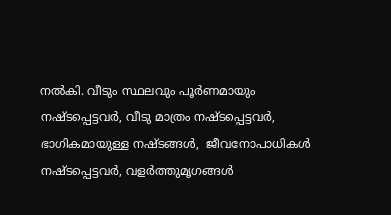നല്‍കി. വീടും സ്ഥലവും പൂര്‍ണമായും നഷ്ടപ്പെട്ടവര്‍, വീടു മാത്രം നഷ്ടപ്പെട്ടവര്‍, ഭാഗികമായുള്ള നഷ്ടങ്ങള്‍,  ജീവനോപാധികള്‍ നഷ്ടപ്പെട്ടവര്‍, വളര്‍ത്തുമൃഗങ്ങള്‍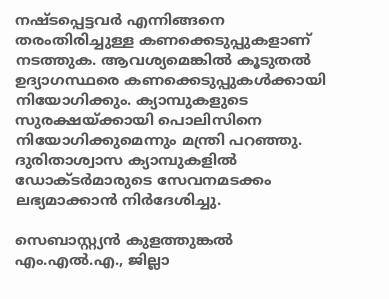നഷ്ടപ്പെട്ടവര്‍ എന്നിങ്ങനെ തരംതിരിച്ചുള്ള കണക്കെടുപ്പുകളാണ് നടത്തുക. ആവശ്യമെങ്കില്‍ കൂടുതല്‍ ഉദ്യാഗസ്ഥരെ കണക്കെടുപ്പുകള്‍ക്കായി നിയോഗിക്കും. ക്യാമ്പുകളുടെ സുരക്ഷയ്ക്കായി പൊലിസിനെ നിയോഗിക്കുമെന്നും മന്ത്രി പറഞ്ഞു. ദുരിതാശ്വാസ ക്യാമ്പുകളില്‍ ഡോക്ടര്‍മാരുടെ സേവനമടക്കം ലഭ്യമാക്കാന്‍ നിര്‍ദേശിച്ചു.

സെബാസ്റ്റ്യന്‍ കുളത്തുങ്കല്‍ എം.എല്‍.എ., ജില്ലാ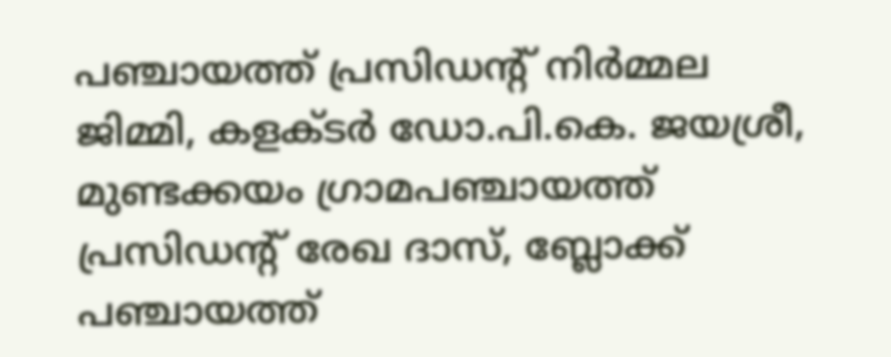പഞ്ചായത്ത് പ്രസിഡന്റ് നിര്‍മ്മല ജിമ്മി, കളക്ടര്‍ ഡോ.പി.കെ. ജയശ്രീ, മുണ്ടക്കയം ഗ്രാമപഞ്ചായത്ത് പ്രസിഡന്റ് രേഖ ദാസ്, ബ്ലോക്ക് പഞ്ചായത്ത്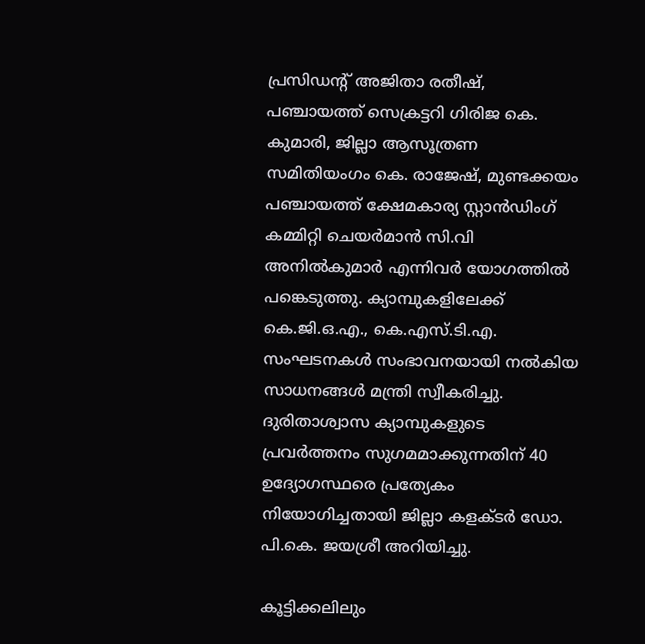പ്രസിഡന്റ് അജിതാ രതീഷ്, പഞ്ചായത്ത് സെക്രട്ടറി ഗിരിജ കെ. കുമാരി, ജില്ലാ ആസൂത്രണ സമിതിയംഗം കെ. രാജേഷ്, മുണ്ടക്കയം പഞ്ചായത്ത് ക്ഷേമകാര്യ സ്റ്റാന്‍ഡിംഗ് കമ്മിറ്റി ചെയര്‍മാന്‍ സി.വി അനില്‍കുമാര്‍ എന്നിവര്‍ യോഗത്തില്‍ പങ്കെടുത്തു. ക്യാമ്പുകളിലേക്ക്  കെ.ജി.ഒ.എ., കെ.എസ്.ടി.എ.  സംഘടനകള്‍ സംഭാവനയായി നല്‍കിയ സാധനങ്ങള്‍ മന്ത്രി സ്വീകരിച്ചു. ദുരിതാശ്വാസ ക്യാമ്പുകളുടെ പ്രവര്‍ത്തനം സുഗമമാക്കുന്നതിന് 40 ഉദ്യോഗസ്ഥരെ പ്രത്യേകം നിയോഗിച്ചതായി ജില്ലാ കളക്ടര്‍ ഡോ. പി.കെ. ജയശ്രീ അറിയിച്ചു.

കൂട്ടിക്കലിലും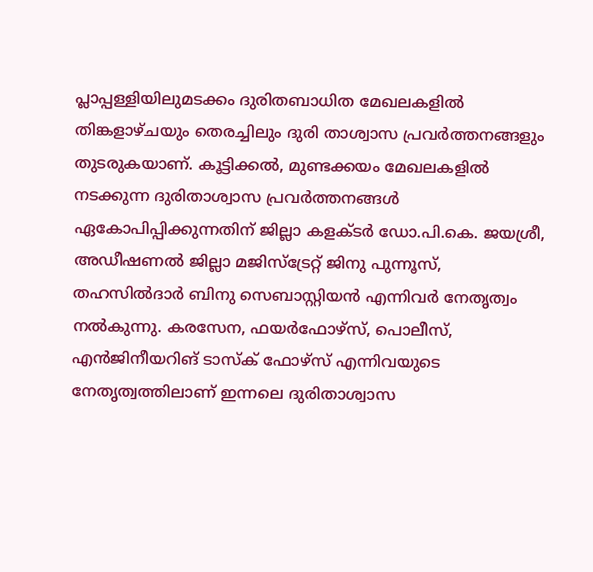പ്ലാപ്പള്ളിയിലുമടക്കം ദുരിതബാധിത മേഖലകളില്‍ തിങ്കളാഴ്ചയും തെരച്ചിലും ദുരി താശ്വാസ പ്രവര്‍ത്തനങ്ങളും തുടരുകയാണ്. കൂട്ടിക്കല്‍, മുണ്ടക്കയം മേഖലകളില്‍ നടക്കുന്ന ദുരിതാശ്വാസ പ്രവര്‍ത്തനങ്ങള്‍ ഏകോപിപ്പിക്കുന്നതിന് ജില്ലാ കളക്ടര്‍ ഡോ.പി.കെ. ജയശ്രീ, അഡീഷണല്‍ ജില്ലാ മജിസ്‌ട്രേറ്റ് ജിനു പുന്നൂസ്, തഹസില്‍ദാര്‍ ബിനു സെബാസ്റ്റിയന്‍ എന്നിവര്‍ നേതൃത്വം നല്‍കുന്നു. കരസേന, ഫയര്‍ഫോഴ്‌സ്, പൊലീസ്, എന്‍ജിനീയറിങ് ടാസ്‌ക് ഫോഴ്‌സ് എന്നിവയുടെ നേതൃത്വത്തിലാണ് ഇന്നലെ ദുരിതാശ്വാസ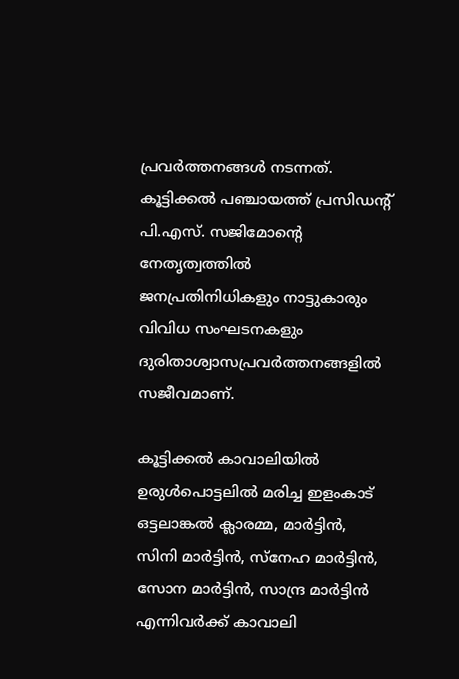പ്രവര്‍ത്തനങ്ങള്‍ നടന്നത്. കൂട്ടിക്കല്‍ പഞ്ചായത്ത് പ്രസിഡന്റ് പി.എസ്. സജിമോന്റെ നേതൃത്വത്തില്‍ ജനപ്രതിനിധികളും നാട്ടുകാരും വിവിധ സംഘടനകളും ദുരിതാശ്വാസപ്രവര്‍ത്തനങ്ങളില്‍ സജീവമാണ്.

കൂട്ടിക്കല്‍ കാവാലിയില്‍ ഉരുള്‍പൊട്ടലില്‍ മരിച്ച ഇളംകാട് ഒട്ടലാങ്കല്‍ ക്ലാരമ്മ, മാര്‍ട്ടിന്‍, സിനി മാര്‍ട്ടിന്‍, സ്‌നേഹ മാര്‍ട്ടിന്‍, സോന മാര്‍ട്ടിന്‍, സാന്ദ്ര മാര്‍ട്ടിന്‍ എന്നിവര്‍ക്ക് കാവാലി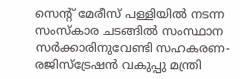സെന്റ് മേരീസ് പള്ളിയില്‍ നടന്ന സംസ്‌കാര ചടങ്ങില്‍ സംസ്ഥാന സര്‍ക്കാരിനുവേണ്ടി സഹകരണ-രജിസ്‌ട്രേഷന്‍ വകുപ്പു മന്ത്രി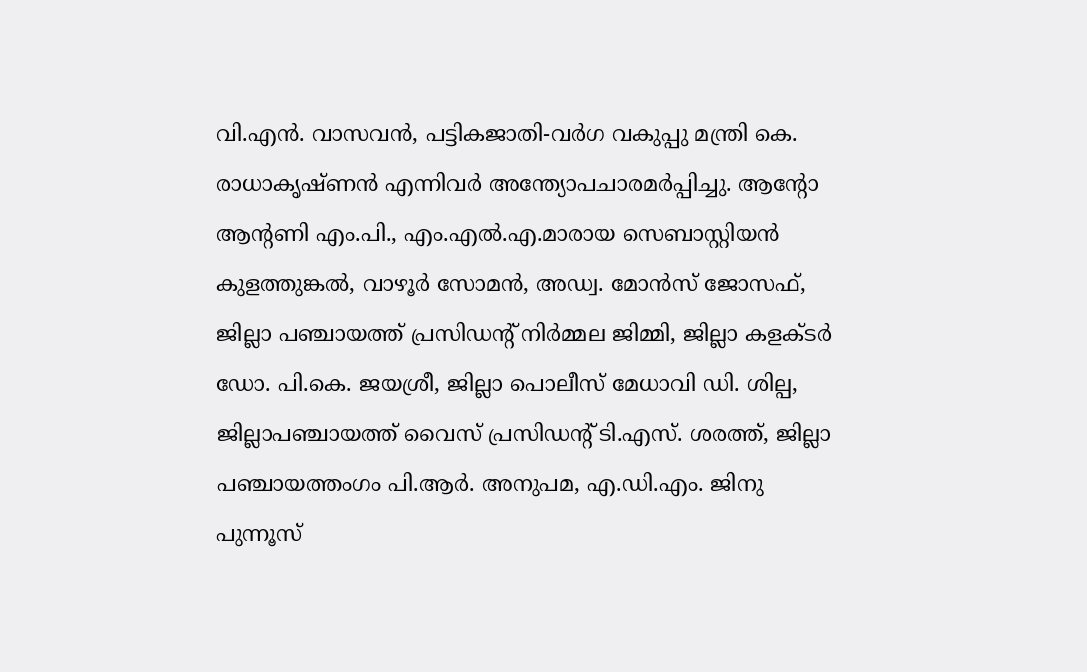വി.എന്‍. വാസവന്‍, പട്ടികജാതി-വര്‍ഗ വകുപ്പു മന്ത്രി കെ. രാധാകൃഷ്ണന്‍ എന്നിവര്‍ അന്ത്യോപചാരമര്‍പ്പിച്ചു. ആന്റോ ആന്റണി എം.പി., എം.എല്‍.എ.മാരായ സെബാസ്റ്റിയന്‍ കുളത്തുങ്കല്‍, വാഴൂര്‍ സോമന്‍, അഡ്വ. മോന്‍സ് ജോസഫ്, ജില്ലാ പഞ്ചായത്ത് പ്രസിഡന്റ് നിര്‍മ്മല ജിമ്മി, ജില്ലാ കളക്ടര്‍ ഡോ. പി.കെ. ജയശ്രീ, ജില്ലാ പൊലീസ് മേധാവി ഡി. ശില്പ,  ജില്ലാപഞ്ചായത്ത് വൈസ് പ്രസിഡന്റ് ടി.എസ്. ശരത്ത്, ജില്ലാ പഞ്ചായത്തംഗം പി.ആര്‍. അനുപമ, എ.ഡി.എം. ജിനു പുന്നൂസ്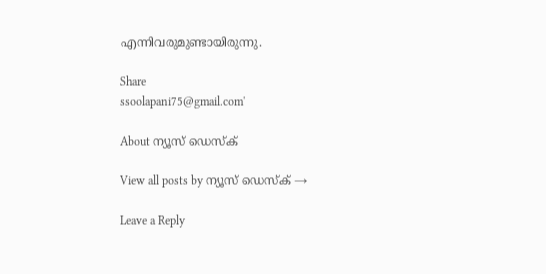എന്നിവരുമുണ്ടായിരുന്നു.

Share
ssoolapani75@gmail.com'

About ന്യൂസ് ഡെസ്ക്

View all posts by ന്യൂസ് ഡെസ്ക് →

Leave a Reply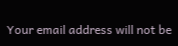Your email address will not be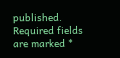published. Required fields are marked *